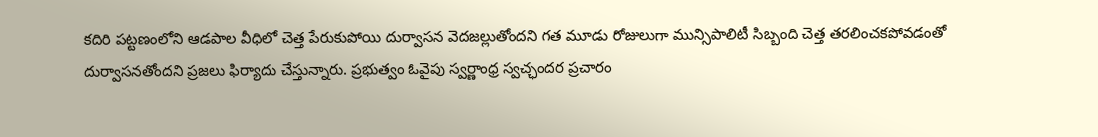కదిరి పట్టణంలోని ఆడపాల వీధిలో చెత్త పేరుకుపోయి దుర్వాసన వెదజల్లుతోందని గత మూడు రోజులుగా మున్సిపాలిటీ సిబ్బంది చెత్త తరలించకపోవడంతో దుర్వాసనతోందని ప్రజలు ఫిర్యాదు చేస్తున్నారు. ప్రభుత్వం ఓవైపు స్వర్ణాంధ్ర స్వచ్ఛందర ప్రచారం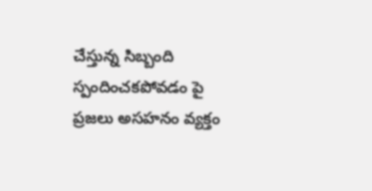చేస్తున్న సిబ్బంది స్పందించకపోవడం పై ప్రజలు అసహనం వ్యక్తం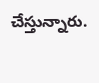చేస్తున్నారు.